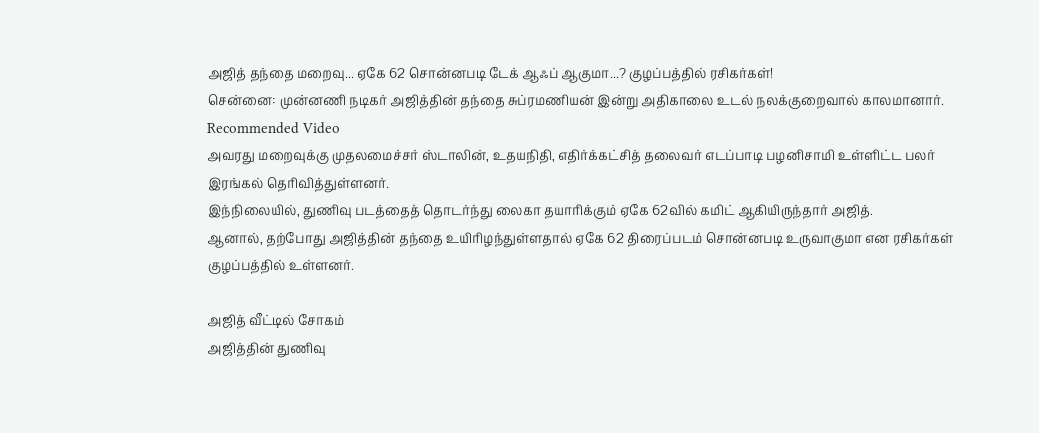அஜித் தந்தை மறைவு... ஏகே 62 சொன்னபடி டேக் ஆஃப் ஆகுமா...? குழப்பத்தில் ரசிகர்கள்!
சென்னை: முன்னணி நடிகர் அஜித்தின் தந்தை சுப்ரமணியன் இன்று அதிகாலை உடல் நலக்குறைவால் காலமானார்.
Recommended Video
அவரது மறைவுக்கு முதலமைச்சர் ஸ்டாலின், உதயநிதி, எதிர்க்கட்சித் தலைவர் எடப்பாடி பழனிசாமி உள்ளிட்ட பலர் இரங்கல் தெரிவித்துள்ளனர்.
இந்நிலையில், துணிவு படத்தைத் தொடர்ந்து லைகா தயாரிக்கும் ஏகே 62வில் கமிட் ஆகியிருந்தார் அஜித்.
ஆனால், தற்போது அஜித்தின் தந்தை உயிரிழந்துள்ளதால் ஏகே 62 திரைப்படம் சொன்னபடி உருவாகுமா என ரசிகர்கள் குழப்பத்தில் உள்ளனர்.

அஜித் வீட்டில் சோகம்
அஜித்தின் துணிவு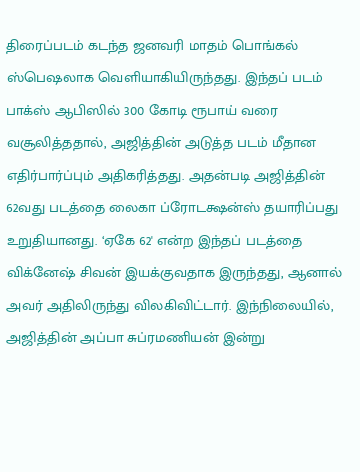திரைப்படம் கடந்த ஜனவரி மாதம் பொங்கல் ஸ்பெஷலாக வெளியாகியிருந்தது. இந்தப் படம் பாக்ஸ் ஆபிஸில் 300 கோடி ரூபாய் வரை வசூலித்ததால், அஜித்தின் அடுத்த படம் மீதான எதிர்பார்ப்பும் அதிகரித்தது. அதன்படி அஜித்தின் 62வது படத்தை லைகா ப்ரோடக்ஷன்ஸ் தயாரிப்பது உறுதியானது. ‘ஏகே 62' என்ற இந்தப் படத்தை விக்னேஷ் சிவன் இயக்குவதாக இருந்தது, ஆனால் அவர் அதிலிருந்து விலகிவிட்டார். இந்நிலையில், அஜித்தின் அப்பா சுப்ரமணியன் இன்று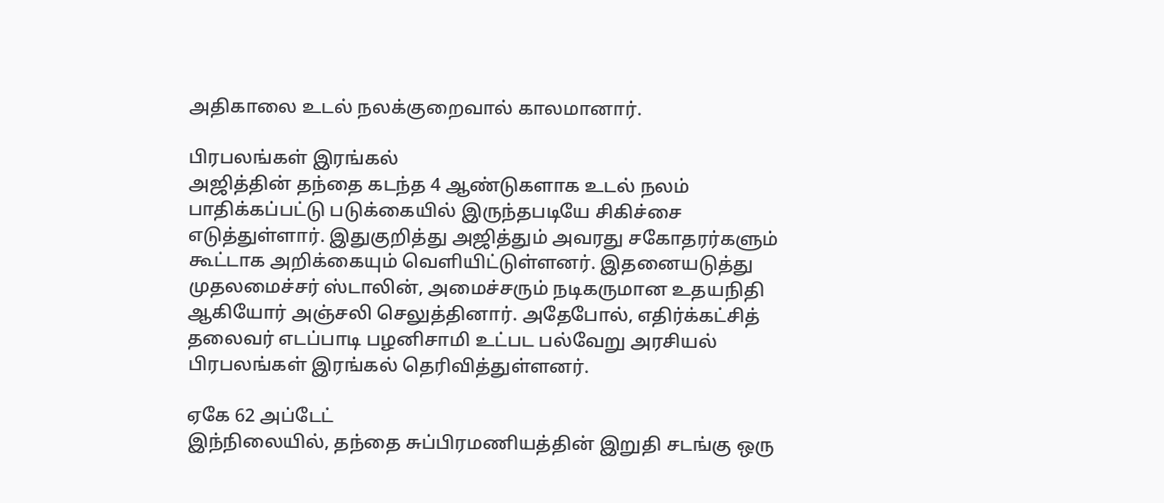அதிகாலை உடல் நலக்குறைவால் காலமானார்.

பிரபலங்கள் இரங்கல்
அஜித்தின் தந்தை கடந்த 4 ஆண்டுகளாக உடல் நலம் பாதிக்கப்பட்டு படுக்கையில் இருந்தபடியே சிகிச்சை எடுத்துள்ளார். இதுகுறித்து அஜித்தும் அவரது சகோதரர்களும் கூட்டாக அறிக்கையும் வெளியிட்டுள்ளனர். இதனையடுத்து முதலமைச்சர் ஸ்டாலின், அமைச்சரும் நடிகருமான உதயநிதி ஆகியோர் அஞ்சலி செலுத்தினார். அதேபோல், எதிர்க்கட்சித் தலைவர் எடப்பாடி பழனிசாமி உட்பட பல்வேறு அரசியல் பிரபலங்கள் இரங்கல் தெரிவித்துள்ளனர்.

ஏகே 62 அப்டேட்
இந்நிலையில், தந்தை சுப்பிரமணியத்தின் இறுதி சடங்கு ஒரு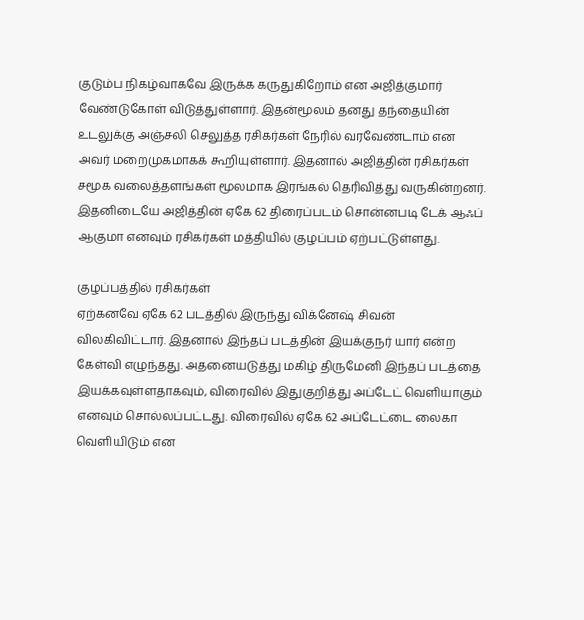குடும்ப நிகழ்வாகவே இருக்க கருதுகிறோம் என அஜித்குமார் வேண்டுகோள் விடுத்துள்ளார். இதன்மூலம் தனது தந்தையின் உடலுக்கு அஞ்சலி செலுத்த ரசிகர்கள் நேரில் வரவேண்டாம் என அவர் மறைமுகமாகக் கூறியுள்ளார். இதனால் அஜித்தின் ரசிகர்கள் சமூக வலைத்தளங்கள் மூலமாக இரங்கல் தெரிவித்து வருகின்றனர். இதனிடையே அஜித்தின் ஏகே 62 திரைப்படம் சொன்னபடி டேக் ஆஃப் ஆகுமா எனவும் ரசிகர்கள் மத்தியில் குழப்பம் ஏற்பட்டுள்ளது.

குழப்பத்தில் ரசிகர்கள்
ஏற்கனவே ஏகே 62 படத்தில் இருந்து விக்னேஷ் சிவன் விலகிவிட்டார். இதனால் இந்தப் படத்தின் இயக்குநர் யார் என்ற கேள்வி எழுந்தது. அதனையடுத்து மகிழ் திருமேனி இந்தப் படத்தை இயக்கவுள்ளதாகவும், விரைவில் இதுகுறித்து அப்டேட் வெளியாகும் எனவும் சொல்லப்பட்டது. விரைவில் ஏகே 62 அப்டேட்டை லைகா வெளியிடும் என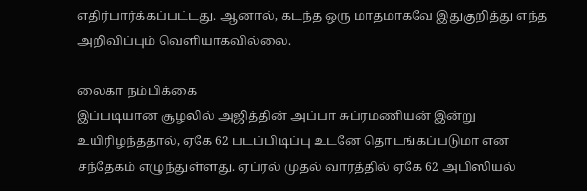எதிர்பார்க்கப்பட்டது. ஆனால், கடந்த ஒரு மாதமாகவே இதுகுறித்து எந்த அறிவிப்பும் வெளியாகவில்லை.

லைகா நம்பிக்கை
இப்படியான சூழலில் அஜித்தின் அப்பா சுப்ரமணியன் இன்று உயிரிழந்ததால், ஏகே 62 படப்பிடிப்பு உடனே தொடங்கப்படுமா என சந்தேகம் எழுந்துள்ளது. ஏப்ரல் முதல் வாரத்தில் ஏகே 62 அபிஸியல்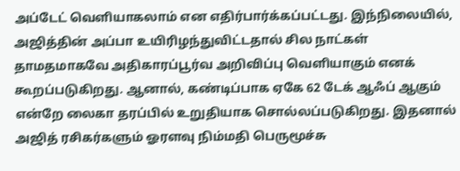அப்டேட் வெளியாகலாம் என எதிர்பார்க்கப்பட்டது. இந்நிலையில், அஜித்தின் அப்பா உயிரிழந்துவிட்டதால் சில நாட்கள் தாமதமாகவே அதிகாரப்பூர்வ அறிவிப்பு வெளியாகும் எனக் கூறப்படுகிறது. ஆனால், கண்டிப்பாக ஏகே 62 டேக் ஆஃப் ஆகும் என்றே லைகா தரப்பில் உறுதியாக சொல்லப்படுகிறது. இதனால் அஜித் ரசிகர்களும் ஓரளவு நிம்மதி பெருமூச்சு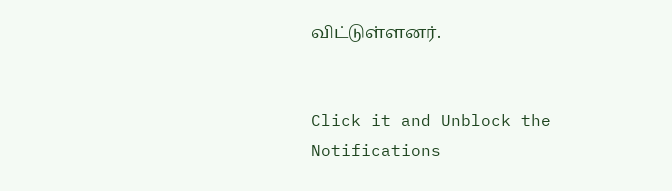விட்டுள்ளனர்.


Click it and Unblock the Notifications